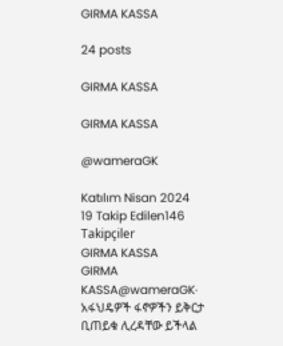GIRMA KASSA

24 posts

GIRMA KASSA

GIRMA KASSA

@wameraGK

Katılım Nisan 2024
19 Takip Edilen146 Takipçiler
GIRMA KASSA
GIRMA KASSA@wameraGK·
አፋህዴዎች ፋኖዎችን ይቅርታ ቢጠይቁ ሊረዳቸው ይችላል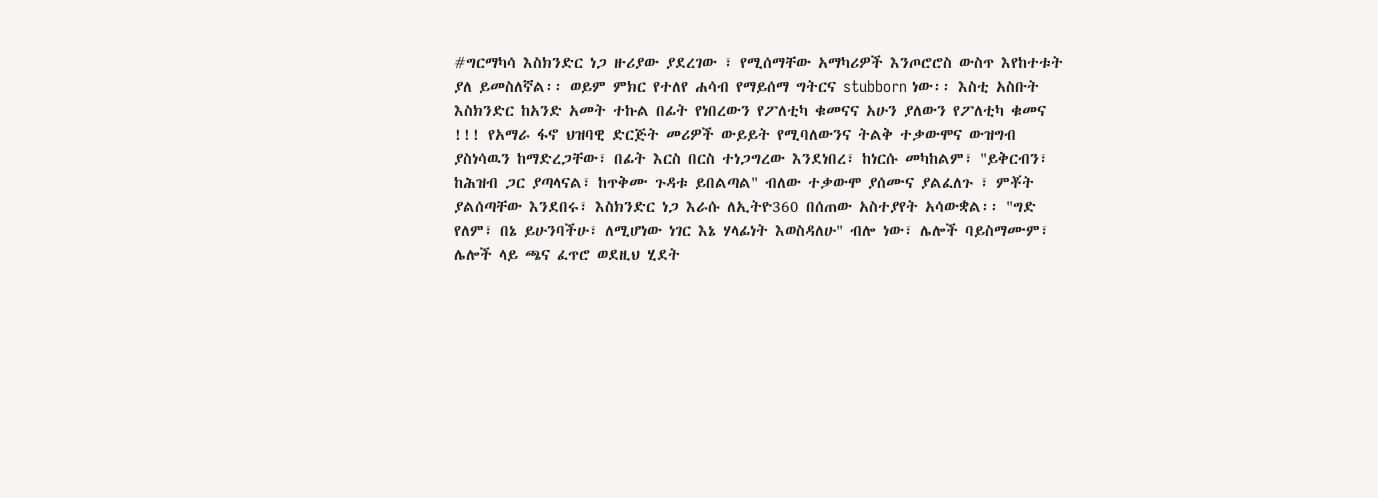#ግርማካሳ እስክንድር ነጋ ዙሪያው ያደረገው ፣ የሚሰማቸው አማካሪዎች እንጦሮሮስ ውስጥ እየከተቱት ያለ ይመስለኛል፡፡ ወይም ምክር የተለየ ሐሳብ የማይሰማ ግትርና stubborn ነው፡፡ እስቲ አስቡት እስክንድር ከአንድ አመት ተኩል በፊት የነበረውን የፖለቲካ ቁመናና አሁን ያለውን የፖለቲካ ቁመና !!! የአማራ ፋኖ ህዝባዊ ድርጅት መሪዎች ውይይት የሚባለውንና ትልቅ ተቃውሞና ውዝግብ ያስነሳዉን ከማድረጋቸው፣ በፊት እርስ በርስ ተነጋግረው እንደነበረ፣ ከነርሱ መካከልም፣ "ይቅርብን፣ ከሕዝብ ጋር ያጣላናል፣ ከጥቅሙ ጉዳቱ ይበልጣል" ብለው ተቃውሞ ያሰሙና ያልፈለጉ ፣ ምቾት ያልሰጣቸው እንደበሩ፣ እስክንድር ነጋ እራሱ ለኢትዮ360 በሰጠው አስተያየት አሳውቋል፡፡ "ግድ የለም፣ በኔ ይሁንባችሁ፣ ለሚሆነው ነገር እኔ ሃላፊነት እወስዳለሁ" ብሎ ነው፣ ሌሎች ባይስማሙም፣ ሌሎች ላይ ጫና ፈጥሮ ወደዚህ ሂደት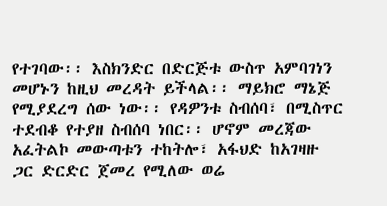የተገባው፡፡ እስክንድር በድርጅቱ ውስጥ አምባገነን መሆኑን ከዚህ መረዳት ይችላል፡፡ ማይክሮ ማኔጅ የሚያደረግ ሰው ነው፡፡ የዳዎንቱ ስብሰባ፣ በሚስጥር ተደብቆ የተያዘ ስብሰባ ነበር፡፡ ሆኖም መረጃው አፈትልኮ መውጣቱን ተከትሎ፣ አፋህድ ከአገዛዙ ጋር ድርድር ጀመረ የሚለው ወሬ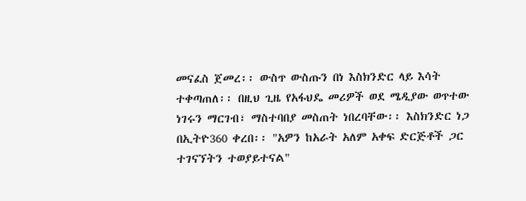መናፈስ ጀመረ፡፡ ውስጥ ውስጡን በነ እስክንድር ላይ እሳት ተቀጣጠለ፡፡ በዚህ ጊዜ የአፋህዴ መሪዎች ወደ ሜዲያው ወጥተው ነገሩን ማርገብ፣ ማስተባበያ መስጠት ነበረባቸው፡፡ እስክንድር ነጋ በኢትዮ360 ቀረበ፡፡ "አዎን ከአራት አለም አቀፍ ድርጅቶች ጋር ተገናኘትን ተወያይተናል"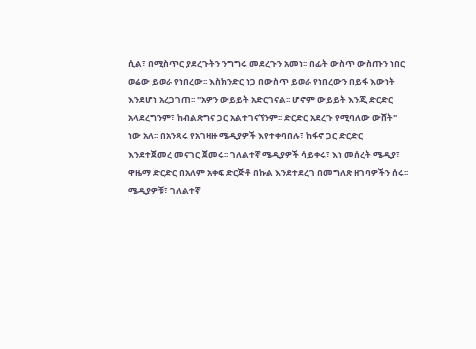ሲል፣ በሚስጥር ያደረጉትን ንግግሩ መደረጉን አመነ፡፡ በፊት ውስጥ ውስጡን ነበር ወሬው ይወራ የነበረው፡፡ እስክንድር ነጋ በውስጥ ይወራ የነበረውን በይፋ እውነት እንደሆነ አረጋገጠ፡፡ "አዎን ውይይት አድርገናል፡፡ ሆኖም ውይይት እንጂ ድርድር አላደረግንም፣ ከብልጽግና ጋር አልተገናኘንም፡፡ ድርድር አደረጉ የሚባለው ውሸት" ነው አለ፡፡ በአንጻሩ የአገዛዙ ሜዲያዎች እየተቀባበሉ፣ ከፋኖ ጋር ድርድር እንደተጀመረ መናገር ጀመሩ፡፡ ገለልተኛ ሜዲያዎች ሳይቀሩ፣ እነ መሰረት ሜዲያ፣ ዋዜማ ድርድር በአለም አቀፍ ድርጅቶ በኩል እንደተደረገ በመግለጽ ዘገባዎችን ሰሩ፡፡ ሜዲያዎቹ፣ ገለልተኛ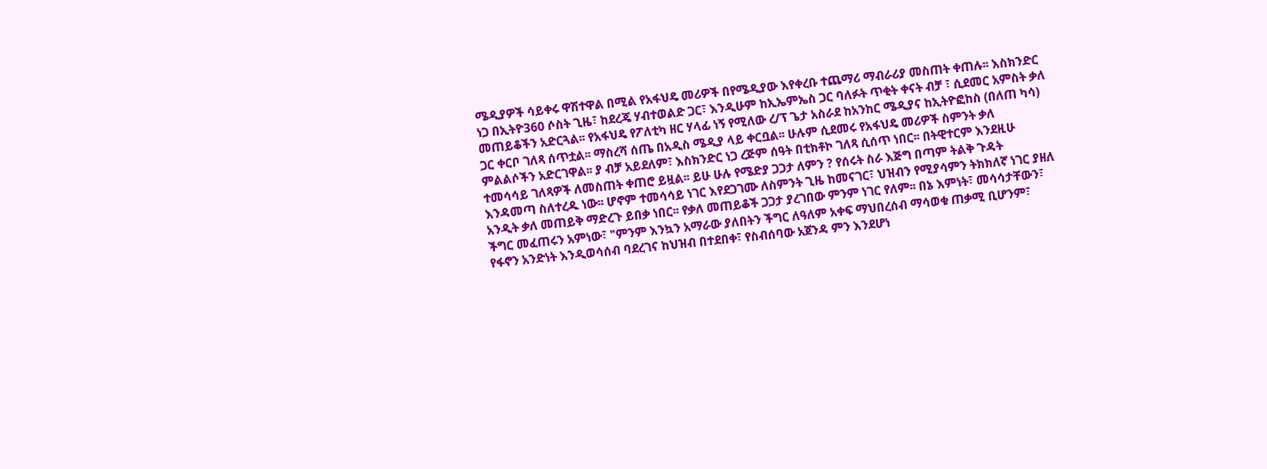ሜዲያዎች ሳይቀሩ ዋሽተዋል በሚል የአፋህዴ መሪዎች በየሜዲያው እየቀረቡ ተጨማሪ ማብራሪያ መስጠት ቀጠሉ፡፡ እስክንድር ነጋ በኢትዮ360 ሶስት ጊዜ፣ ከደረጄ ሃብተወልድ ጋር፣ እንዲሁም ከኢኤምኤስ ጋር ባለፉት ጥቂት ቀናት ብቻ ፣ ሲደመር አምስት ቃለ መጠይቆችን አድርጓል፡፡ የአፋህዴ የፖለቲካ ዘር ሃላፊ ነኝ የሚለው ረ/ፕ ጌታ አስራደ ከአንከር ሜዲያና ከኢትዮፎከስ (በለጠ ካሳ) ጋር ቀርቦ ገለጻ ሰጥቷል፡፡ ማስረሻ ሰጤ በአዲስ ሜዲያ ላይ ቀርቧል፡፡ ሁሉም ሲደመሩ የአፋህዴ መሪዎች ስምንት ቃለ ምልልሶችን አድርገዋል፡፡ ያ ብቻ አይደለም፣ እስክንድር ነጋ ረጅም ሰዓት በቲክቶኮ ገለጻ ሲሰጥ ነበር፡፡ በትዊተርም እንደዚሁ ተመሳሳይ ገለጻዎች ለመስጠት ቀጠሮ ይዟል፡፡ ይሁ ሁሉ የሜድያ ጋጋታ ለምን ? የሰሩት ስራ እጅግ በጣም ትልቅ ጉዳት እንዳመጣ ስለተረዱ ነው፡፡ ሆኖም ተመሳሳይ ነገር እየደጋገሙ ለስምንት ጊዜ ከመናገር፣ ህዝብን የሚያሳምን ትክክለኛ ነገር ያዘለ አንዲት ቃለ መጠይቅ ማድረጉ ይበቃ ነበር፡፡ የቃለ መጠይቆች ጋጋታ ያረገበው ምንም ነገር የለም፡፡ በኔ እምነት፣ መሳሳታቸውን፣ ችግር መፈጠሩን አምነው፣ "ምንም እንኳን አማራው ያለበትን ችግር ለዓለም አቀፍ ማህበረሰብ ማሳወቁ ጠቃሚ ቢሆንም፣ የፋኖን አንድነት እንዲወሳሰብ ባደረገና ከህዝብ በተደበቀ፣ የስብሰባው አጀንዳ ምን እንደሆነ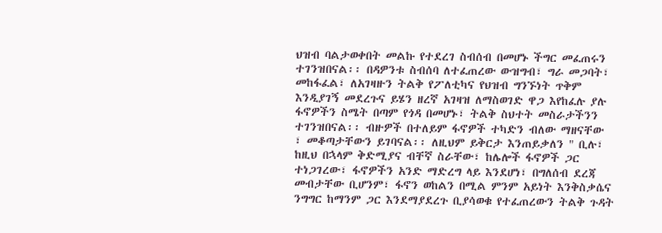ህዝብ ባልታወቀበት መልኩ የተደረገ ስብሰብ በመሆኑ ችግር መፈጠሩን ተገንዝበናል፡፡ በዳዎንቱ ስብሰባ ለተፈጠረው ውዝግብ፣ ግራ መጋባት፣ መከፋፈል፣ ለአገዛዙን ትልቅ የፖለቲካና የህዝብ ግንኙነት ጥቅም እንዲያገኝ መደረጉና ይሄን ዘረኛ አገዛዝ ለማስወገድ ዋጋ እየከፈሉ ያሉ ፋኖዎችን ስሜት በጣም የጎዳ በመሆኑ፣ ትልቅ ስህተት መስራታችንን ተገንዝበናል፡፡ ብዙዎች በተለይም ፋኖዎች ተካድን ብለው ማዘናቸው ፣ መቆጣታቸውን ይገባናል፡፡ ለዚህም ይቅርታ እንጠይቃለን " ቢሉ፣ ከዚህ በኋላም ቅድሚያና ብቸኛ ስራቸው፣ ከሌሎች ፋኖዎች ጋር ተነጋገረው፣ ፋኖዎችን አንድ ማድረግ ላይ እንደሆነ፣ በግለሰብ ደረጃ መብታቸው ቢሆንም፣ ፋኖን ወከልን በሚል ምንም አይነት እንቅስቃሴና ንግግር ከማንም ጋር እንደማያደረጉ ቢያሳወቁ የተፈጠረውን ትልቅ ጉዳት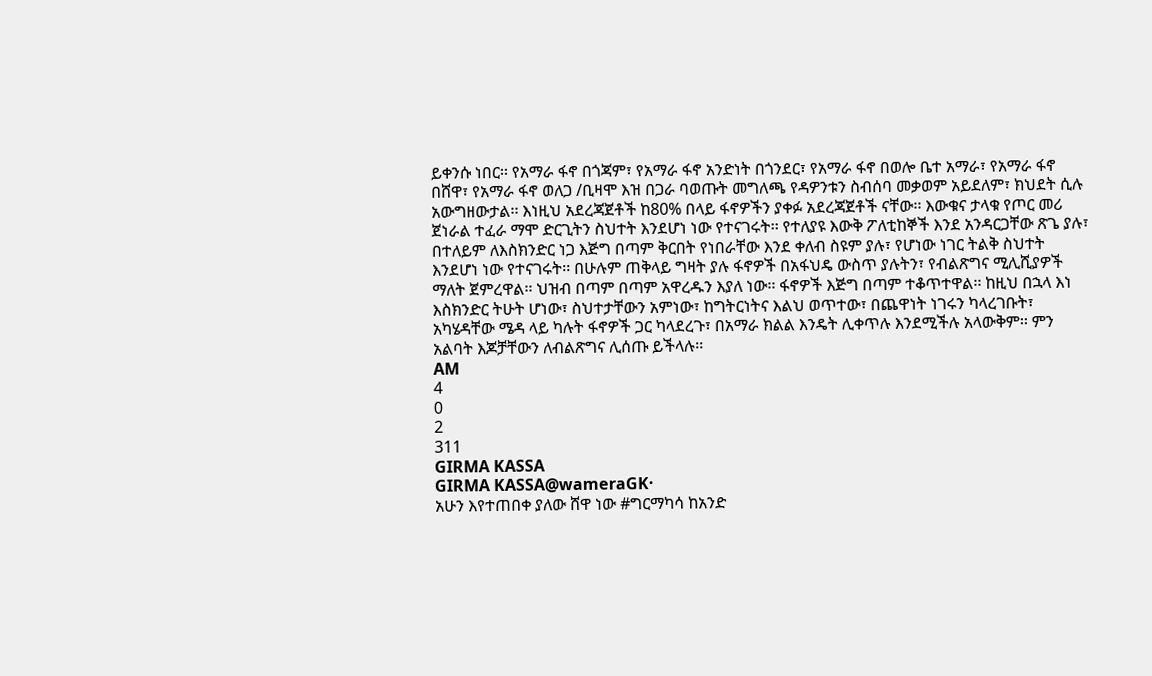ይቀንሱ ነበር፡፡ የአማራ ፋኖ በጎጃም፣ የአማራ ፋኖ አንድነት በጎንደር፣ የአማራ ፋኖ በወሎ ቤተ አማራ፣ የአማራ ፋኖ በሸዋ፣ የአማራ ፋኖ ወለጋ /ቢዛሞ እዝ በጋራ ባወጡት መግለጫ የዳዎንቱን ስብሰባ መቃወም አይደለም፣ ክህደት ሲሉ አውግዘውታል፡፡ እነዚህ አደረጃጀቶች ከ80% በላይ ፋኖዎችን ያቀፉ አደረጃጀቶች ናቸው፡፡ እውቁና ታላቁ የጦር መሪ ጀነራል ተፈራ ማሞ ድርጊትን ስህተት እንደሆነ ነው የተናገሩት፡፡ የተለያዩ እውቅ ፖለቲከኞች እንደ አንዳርጋቸው ጽጌ ያሉ፣ በተለይም ለእስክንድር ነጋ እጅግ በጣም ቅርበት የነበራቸው እንደ ቀለብ ስዩም ያሉ፣ የሆነው ነገር ትልቅ ስህተት እንደሆነ ነው የተናገሩት፡፡ በሁሉም ጠቅላይ ግዛት ያሉ ፋኖዎች በአፋህዴ ውስጥ ያሉትን፣ የብልጽግና ሚሊሺያዎች ማለት ጀምረዋል፡፡ ህዝብ በጣም በጣም አዋረዱን እያለ ነው፡፡ ፋኖዎች እጅግ በጣም ተቆጥተዋል፡፡ ከዚህ በኋላ እነ እስክንድር ትሁት ሆነው፣ ስህተታቸውን አምነው፣ ከግትርነትና እልህ ወጥተው፣ በጨዋነት ነገሩን ካላረገቡት፣ አካሄዳቸው ሜዳ ላይ ካሉት ፋኖዎች ጋር ካላደረጉ፣ በአማራ ክልል እንዴት ሊቀጥሉ እንደሚችሉ አላውቅም፡፡ ምን አልባት እጆቻቸውን ለብልጽግና ሊሰጡ ይችላሉ፡፡
AM
4
0
2
311
GIRMA KASSA
GIRMA KASSA@wameraGK·
አሁን እየተጠበቀ ያለው ሸዋ ነው #ግርማካሳ ከአንድ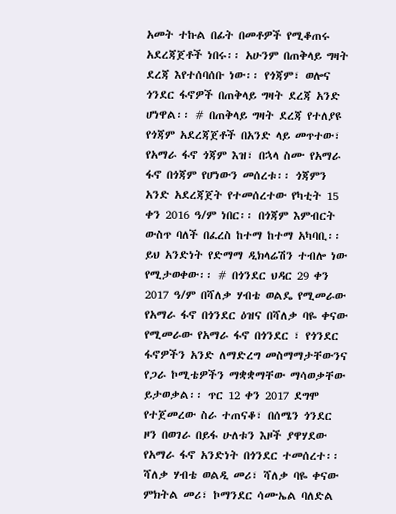አመት ተኩል በፊት በመቶዎች የሚቆጠሩ አደረጃጀቶች ነበሩ፡፡ አሁንም በጠቅላይ ግዛት ደረጃ እየተሰባሰቡ ነው፡፡ የጎጃም፣ ወሎና ጎንደር ፋኖዎች በጠቅላይ ግዛት ደረጃ አንድ ሆነዋል፡፡ # በጠቅላይ ግዛት ደረጃ የተለያዩ የጎጃም አደረጃጀቶች በአንድ ላይ መጥተው፣ የአማራ ፋኖ ጎጃም እዝ፣ በኋላ ስሙ የአማራ ፋኖ በጎጃም የሆነውን መሰረቱ፡፡ ጎጃምን አንድ አደረጃጀት የተመሰረተው የካቲት 15 ቀን 2016 ዓ/ም ነበር፡፡ በጎጃም እምብርት ውስጥ ባለች በፈረስ ከተማ ከተማ አካባቢ፡፡ ይህ አንድነት የድማማ ዲክላሬሽን ተብሎ ነው የሚታወቀው፡፡ # በጎንደር ህዳር 29 ቀን 2017 ዓ/ም በሻለቃ ሃብቴ ወልዴ የሚመራው የአማራ ፋኖ በጎንደር ዕዝና በሻለቃ ባዬ ቀናው የሚመራው የአማራ ፋኖ በጎንደር ፣ የጎንደር ፋኖዎችን አንድ ለማድረግ መስማማታቸውንና የጋራ ኮሚቴዎችን ማቋቋማቸው ማሳወቃቸው ይታወቃል፡፡ ጥር 12 ቀን 2017 ደግሞ የተጀመረው ስራ ተጠናቆ፣ በሰሜን ጎንደር ዞን በወገራ በይፋ ሁለቱን እዞች ያዋሃደው የአማራ ፋኖ አንድነት በጎንደር ተመሰረተ፡፡ ሻለቃ ሃብቴ ወልዲ መሪ፣ ሻለቃ ባዬ ቀናው ምክትል መሪ፣ ኮማንደር ሳሙኤል ባለድል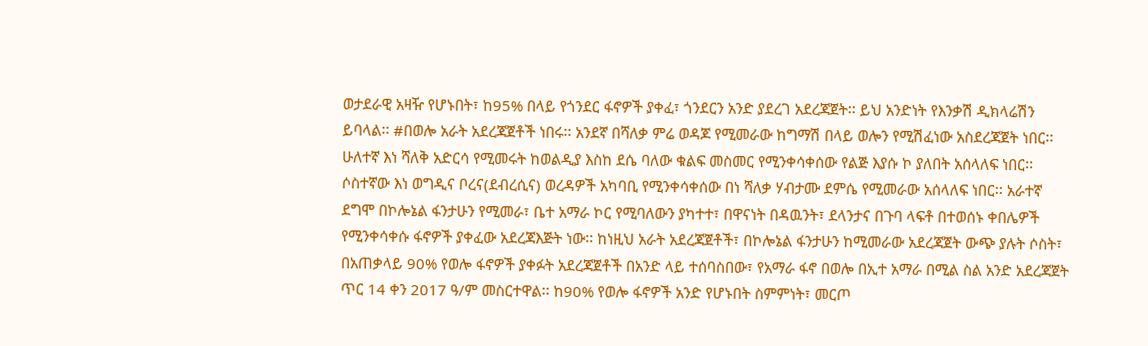ወታደራዊ አዛዥ የሆኑበት፣ ከ95% በላይ የጎንደር ፋኖዎች ያቀፈ፣ ጎንደርን አንድ ያደረገ አደረጃጀት፡፡ ይህ አንድነት የእንቃሽ ዲክላሬሽን ይባላል፡፡ #በወሎ አራት አደረጃጀቶች ነበሩ፡፡ አንደኛ በሻለቃ ምሬ ወዳጆ የሚመራው ከግማሽ በላይ ወሎን የሚሽፈነው አስደረጃጀት ነበር፡፡ ሁለተኛ እነ ሻለቅ አድርሳ የሚመሩት ከወልዲያ እስከ ደሴ ባለው ቁልፍ መስመር የሚንቀሳቀሰው የልጅ እያሱ ኮ ያለበት አሰላለፍ ነበር፡፡ ሶስተኛው እነ ወግዲና ቦረና(ደብረሲና) ወረዳዎች አካባቢ የሚንቀሳቀሰው በነ ሻለቃ ሃብታሙ ደምሴ የሚመራው አሰላለፍ ነበር፡፡ አራተኛ ደግሞ በኮሎኔል ፋንታሁን የሚመራ፣ ቤተ አማራ ኮር የሚባለውን ያካተተ፣ በዋናነት በዳዉንት፣ ደላንታና በጉባ ላፍቶ በተወሰኑ ቀበሌዎች የሚንቀሳቀሱ ፋኖዎች ያቀፈው አደረጃእጅት ነው፡፡ ከነዚህ አራት አደረጃጀቶች፣ በኮሎኔል ፋንታሁን ከሚመራው አደረጃጀት ውጭ ያሉት ሶስት፣ በአጠቃላይ 90% የወሎ ፋኖዎች ያቀፉት አደረጃጀቶች በአንድ ላይ ተሰባስበው፣ የአማራ ፋኖ በወሎ በኢተ አማራ በሚል ስል አንድ አደረጃጀት ጥር 14 ቀን 2017 ዓ/ም መስርተዋል፡፡ ከ90% የወሎ ፋኖዎች አንድ የሆኑበት ስምምነት፣ መርጦ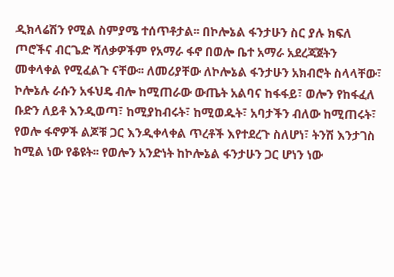ዲክላሬሽን የሚል ስምያሜ ተሰጥቶታል፡፡ በኮሎኔል ፋንታሁን ስር ያሉ ክፍለ ጦሮችና ብርጌድ ሻለቃዎችም የአማራ ፋኖ በወሎ ቤተ አማራ አደረጃጀትን መቀላቀል የሚፈልጉ ናቸው፡፡ ለመሪያቸው ለኮሎኔል ፋንታሁን አክብሮት ስላላቸው፣ ኮሎኔሉ ራሱን አፋህዴ ብሎ ከሚጠራው ውጤት አልባና ከፋፋይ፣ ወሎን የከፋፈለ ቡድን ለይቶ እንዲወጣ፣ ከሚያከብሩት፣ ከሚወዱት፣ አባታችን ብለው ከሚጠሩት፣ የወሎ ፋኖዎች ልጆቹ ጋር እንዲቀላቀል ጥረቶች እየተደረጉ ስለሆነ፣ ትንሽ እንታገስ ከሚል ነው የቆዩት፡፡ የወሎን አንድነት ከኮሎኔል ፋንታሁን ጋር ሆነን ነው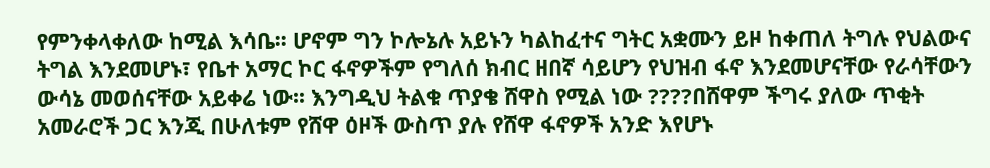የምንቀላቀለው ከሚል እሳቤ፡፡ ሆኖም ግን ኮሎኔሉ አይኑን ካልከፈተና ግትር አቋሙን ይዞ ከቀጠለ ትግሉ የህልውና ትግል እንደመሆኑ፣ የቤተ አማር ኮር ፋኖዎችም የግለሰ ክብር ዘበኛ ሳይሆን የህዝብ ፋኖ እንደመሆናቸው የራሳቸውን ውሳኔ መወሰናቸው አይቀሬ ነው፡፡ እንግዲህ ትልቁ ጥያቄ ሸዋስ የሚል ነው ????በሸዋም ችግሩ ያለው ጥቂት አመራሮች ጋር እንጂ በሁለቱም የሸዋ ዕዞች ውስጥ ያሉ የሸዋ ፋኖዎች አንድ እየሆኑ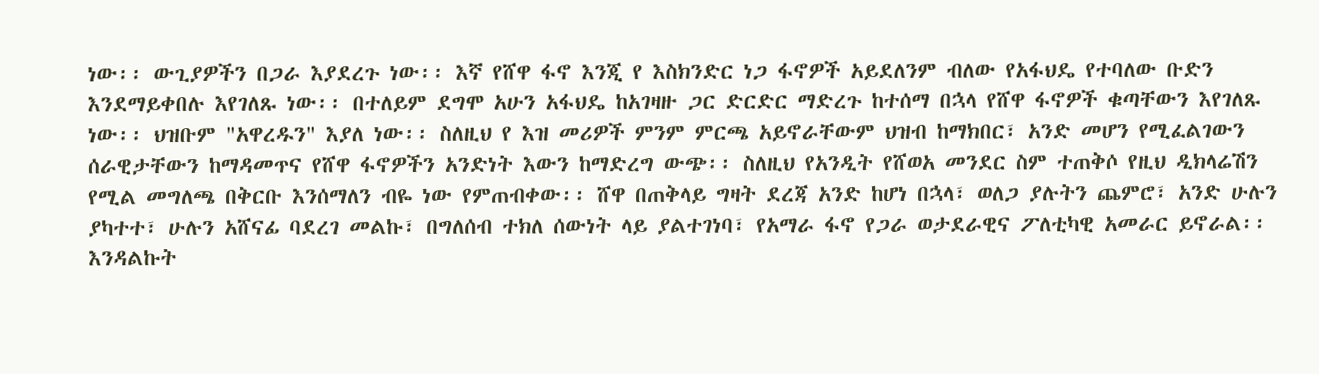ነው፡፡ ውጊያዎችን በጋራ እያደረጉ ነው፡፡ እኛ የሸዋ ፋኖ እንጂ የ እስክንድር ነጋ ፋኖዎች አይደለንም ብለው የአፋህዴ የተባለው ቡድን እንደማይቀበሉ እየገለጹ ነው፡፡ በተለይም ደግሞ አሁን አፋህዴ ከአገዛዙ ጋር ድርድር ማድረጉ ከተሰማ በኋላ የሸዋ ፋኖዎች ቁጣቸውን እየገለጹ ነው፡፡ ህዝቡም "አዋረዱን" እያለ ነው፡፡ ስለዚህ የ እዝ መሪዎች ምንም ምርጫ አይኖራቸውም ህዝብ ከማክበር፣ አንድ መሆን የሚፈልገውን ሰራዊታቸውን ከማዳመጥና የሸዋ ፋኖዎችን አንድነት እውን ከማድረግ ውጭ፡፡ ስለዚህ የአንዲት የሸወአ መንደር ስም ተጠቅሶ የዚህ ዲክላሬሽን የሚል መግለጫ በቅርቡ እንሰማለን ብዬ ነው የምጠብቀው፡፡ ሸዋ በጠቅላይ ግዛት ደረጃ አንድ ከሆነ በኋላ፣ ወለጋ ያሉትን ጨምሮ፣ አንድ ሁሉን ያካተተ፣ ሁሉን አሸናፊ ባደረገ መልኩ፣ በግለሰብ ተክለ ሰውነት ላይ ያልተገነባ፣ የአማራ ፋኖ የጋራ ወታደራዊና ፖለቲካዊ አመራር ይኖራል፡፡ እንዳልኩት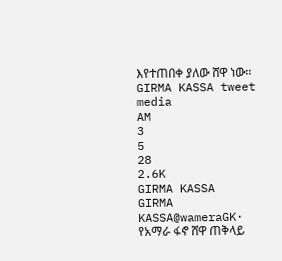እየተጠበቀ ያለው ሸዋ ነው፡፡
GIRMA KASSA tweet media
AM
3
5
28
2.6K
GIRMA KASSA
GIRMA KASSA@wameraGK·
የአማራ ፋኖ ሸዋ ጠቅላይ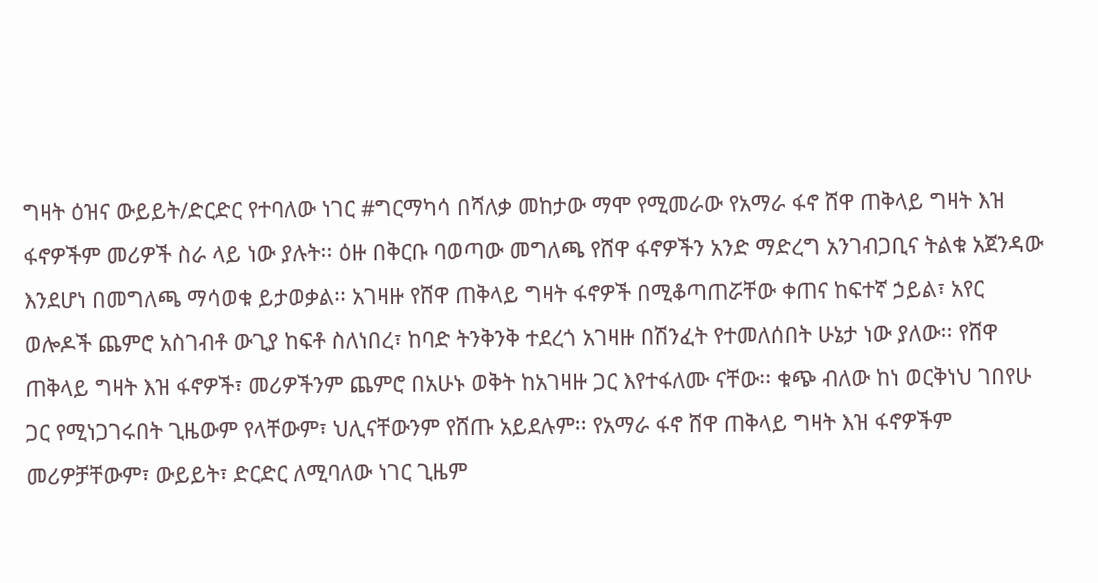ግዛት ዕዝና ውይይት/ድርድር የተባለው ነገር #ግርማካሳ በሻለቃ መከታው ማሞ የሚመራው የአማራ ፋኖ ሸዋ ጠቅላይ ግዛት እዝ ፋኖዎችም መሪዎች ስራ ላይ ነው ያሉት፡፡ ዕዙ በቅርቡ ባወጣው መግለጫ የሸዋ ፋኖዎችን አንድ ማድረግ አንገብጋቢና ትልቁ አጀንዳው እንደሆነ በመግለጫ ማሳወቁ ይታወቃል፡፡ አገዛዙ የሸዋ ጠቅላይ ግዛት ፋኖዎች በሚቆጣጠሯቸው ቀጠና ከፍተኛ ኃይል፣ አየር ወሎዶች ጨምሮ አስገብቶ ውጊያ ከፍቶ ስለነበረ፣ ከባድ ትንቅንቅ ተደረጎ አገዛዙ በሽንፈት የተመለሰበት ሁኔታ ነው ያለው፡፡ የሸዋ ጠቅላይ ግዛት እዝ ፋኖዎች፣ መሪዎችንም ጨምሮ በአሁኑ ወቅት ከአገዛዙ ጋር እየተፋለሙ ናቸው፡፡ ቁጭ ብለው ከነ ወርቅነህ ገበየሁ ጋር የሚነጋገሩበት ጊዜውም የላቸውም፣ ህሊናቸውንም የሸጡ አይደሉም፡፡ የአማራ ፋኖ ሸዋ ጠቅላይ ግዛት እዝ ፋኖዎችም መሪዎቻቸውም፣ ውይይት፣ ድርድር ለሚባለው ነገር ጊዜም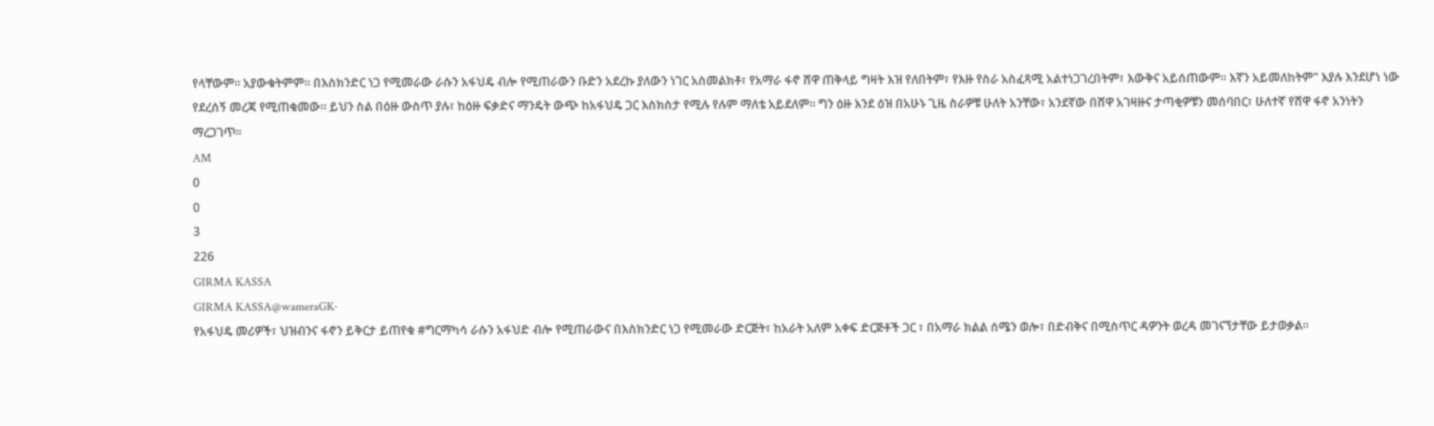የላቸውም፡፡ አያውቁትምም፡፡ በእስክንድር ነጋ የሚመራው ራሱን አፋህዴ ብሎ የሚጠራውን ቡድን አደረኩ ያለውን ነገር አስመልክቶ፣ የአማራ ፋኖ ሸዋ ጠቅላይ ግዛት እዝ የለበትም፣ የእዙ የስራ አስፈጻሚ አልተነጋገረበትም፣ እውቅና አይሰጠውም፡፡ እኛን አይመለከትም" እያሉ እንደሆነ ነው የደረሰኝ መረጃ የሚጠቁመው፡፡ ይህን ስል በዕዙ ውስጥ ያሉ፣ ከዕዙ ፍቃድና ማንዴት ውጭ ከአፋህዴ ጋር እስክስታ የሚሉ የሉም ማለቴ አይደለም፡፡ ግን ዕዙ እንደ ዕዝ በአሁኑ ጊዜ ስራዎቹ ሁለት አንቸው፣ አንደኛው በሸዋ አገዛዙና ታጣቂዎቹን መሰባበር፣ ሁለተኛ የሸዋ ፋኖ አንነትን ማረጋገጥ፡፡
AM
0
0
3
226
GIRMA KASSA
GIRMA KASSA@wameraGK·
የአፋህዴ መሪዎች፣ ህዝብንና ፋኖን ይቅርታ ይጠየቁ #ግርማካሳ ራሱን አፋህድ ብሎ የሚጠራውና በእስክንድር ነጋ የሚመራው ድርጅት፣ ከአራት አለም አቀፍ ድርጅቶች ጋር ፣ በአማራ ክልል ሰሜን ወሎ፣ በድብቅና በሚስጥር ዳዎንት ወረዳ መገናኘታቸው ይታወቃል፡፡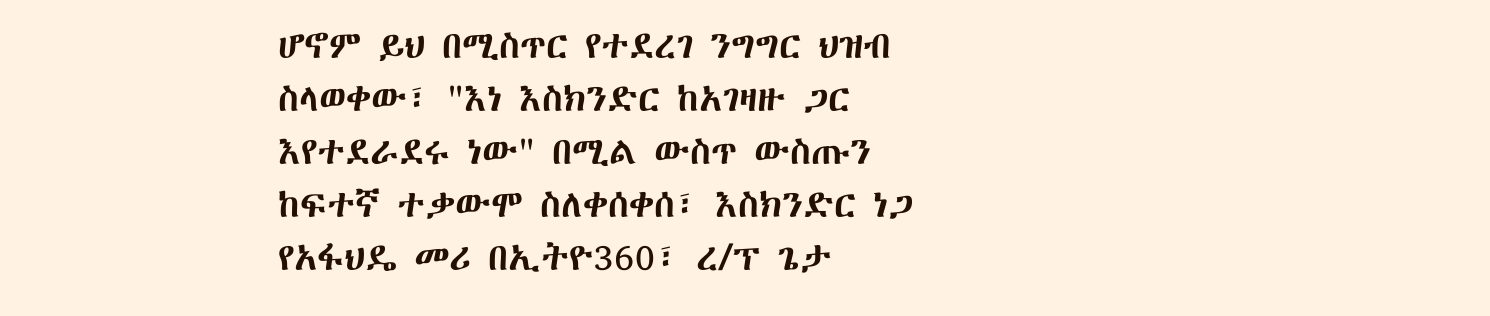ሆኖም ይህ በሚስጥር የተደረገ ንግግር ህዝብ ስላወቀው፣ "እነ እስክንድር ከአገዛዙ ጋር እየተደራደሩ ነው" በሚል ውስጥ ውስጡን ከፍተኛ ተቃውሞ ስለቀሰቀሰ፣ እስክንድር ነጋ የአፋህዴ መሪ በኢትዮ360፣ ረ/ፕ ጌታ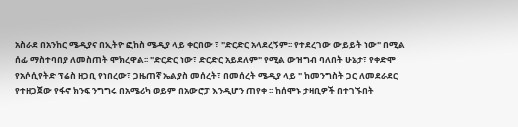አስራደ በአንከር ሜዲያና በኢትዮ ፎከስ ሜዲያ ላይ ቀርበው ፣ "ድርድር አላደረኝም፡፡ የተደረገው ውይይት ነው" በሚል ሰፊ ማስተባበያ ለመስጠት ሞክረዋል፡፡ "ድርድር ነው፣ ድርድር አይደለም" የሚል ውዝግብ ባለበት ሁኔታ፣ የቀድሞ የአሶሲየትድ ፕሬስ ዘጋቢ የነበረው፣ ጋዜጠኛ ኤልያስ መሰረት፣ በመሰረት ሜዲያ ላይ " ከመንግስት ጋር ለመደራደር የተዘጋጀው የፋኖ ክንፍ ንግግሩ በአሜሪካ ወይም በአውሮፓ እንዲሆን ጠየቀ ፡፡ ከሰሞኑ ታዛቢዎች በተገኙበት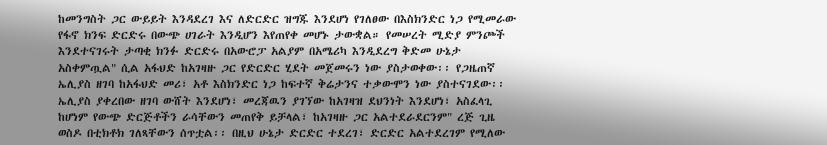ከመንግስት ጋር ውይይት እንዳደረገ እና ለድርድር ዝግጁ እንደሆነ የገለፀው በእስክንድር ነጋ የሚመራው የፋኖ ክንፍ ድርድሩ በውጭ ሀገራት እንዲሆን እየጠየቀ መሆኑ ታውቋል። የመሠረት ሚድያ ምንጮች እንደተናገሩት ታጣቂ ክንፉ ድርድሩ በአውሮፓ አልያም በአሜሪካ እንዲደረግ ቅድመ ሁኔታ አስቀምጧል" ሲል አፋህድ ከአገዛዙ ጋር የድርድር ሂደት መጀመሩን ነው ያስታወቀው፡፡ የጋዜጠኛ ኤሊያስ ዘገባ ከአፋህድ መሪ፣ አቶ እስክንድር ነጋ ከፍተኛ ቅሬታንና ተቃውሞን ነው ያስተናገደው፡፡ ኤሊያስ ያቀረበው ዘገባ ውሸት እንደሆነ፣ መረጃዉን ያገኘው ከአገዛዝ ደህንነት እንደሆነ፣ አስፈላጊ ከሆነም የውጭ ድርጅቶችን ራሳቸውን መጠየቅ ይቻላል፣ ከአገዛዙ ጋር አልተደራደርንም" ረጅ ጊዜ ወስዶ በቲክቶክ ገለጻቸውን ሰጥቷል፡፡ በዚህ ሁኔታ ድርድር ተደረገ፣ ድርድር አልተደረገም የሚለው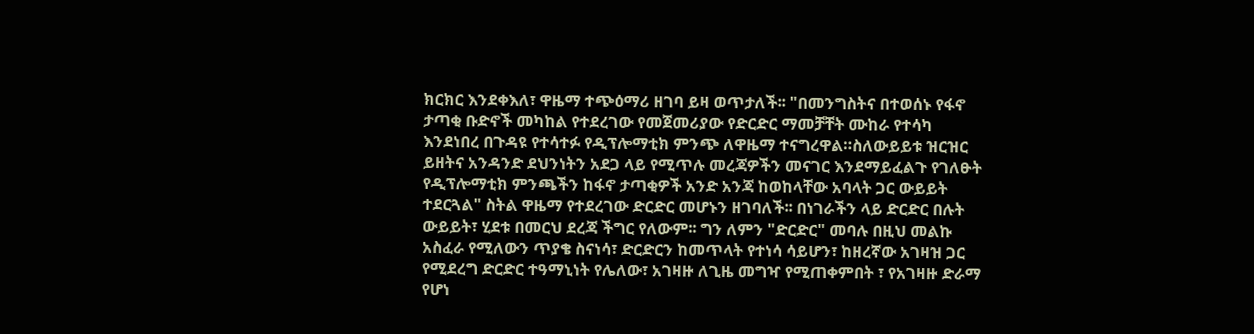ክርክር እንደቀእለ፣ ዋዜማ ተጭዕማሪ ዘገባ ይዛ ወጥታለች፡፡ "በመንግስትና በተወሰኑ የፋኖ ታጣቂ ቡድኖች መካከል የተደረገው የመጀመሪያው የድርድር ማመቻቸት ሙከራ የተሳካ እንደነበረ በጉዳዩ የተሳተፉ የዲፕሎማቲክ ምንጭ ለዋዜማ ተናግረዋል።ስለውይይቱ ዝርዝር ይዘትና አንዳንድ ደህንነትን አደጋ ላይ የሚጥሉ መረጃዎችን መናገር እንደማይፈልጉ የገለፁት የዲፕሎማቲክ ምንጫችን ከፋኖ ታጣቂዎች አንድ አንጃ ከወከላቸው አባላት ጋር ውይይት ተደርጓል" ስትል ዋዜማ የተደረገው ድርድር መሆኑን ዘገባለች፡፡ በነገራችን ላይ ድርድር በሉት ውይይት፣ ሂደቱ በመርህ ደረጃ ችግር የለውም፡፡ ግን ለምን "ድርድር" መባሉ በዚህ መልኩ አስፈራ የሚለውን ጥያቄ ስናነሳ፣ ድርድርን ከመጥላት የተነሳ ሳይሆን፣ ከዘረኛው አገዛዝ ጋር የሚደረግ ድርድር ተዓማኒነት የሌለው፣ አገዛዙ ለጊዜ መግዣ የሚጠቀምበት ፣ የአገዛዙ ድራማ የሆነ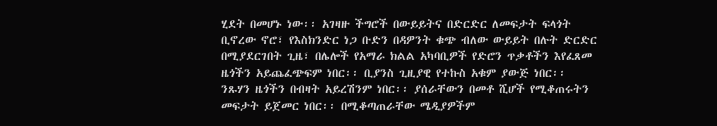ሂደት በመሆኑ ነው፡፡ አገዛዙ ችግሮች በውይይትና በድርድር ለመፍታት ፍላጎት ቢኖረው ኖሮ፣ የእስክንድር ነጋ ቡድን በዳዎንት ቁጭ ብለው ውይይት በሉት ድርድር በሚያደርገበት ጊዜ፣ በሌሎች የአማራ ክልል አካባቢዎች የድሮን ጥቃቶችን እየፈጸመ ዜጎችን አይጨፈጭፍም ነበር፡፡ ቢያንስ ጊዚያዊ የተኩስ አቁም ያውጅ ነበር፡፡ ንጹሃን ዜጎችን በብዛት አይረሽንም ነበር፡፡ ያሰራቸውን በመቶ ሺሆች የሚቆጠሩትን መፍታት ይጀመር ነበር፡፡ በሚቆጣጠራቸው ሜዲያዎችም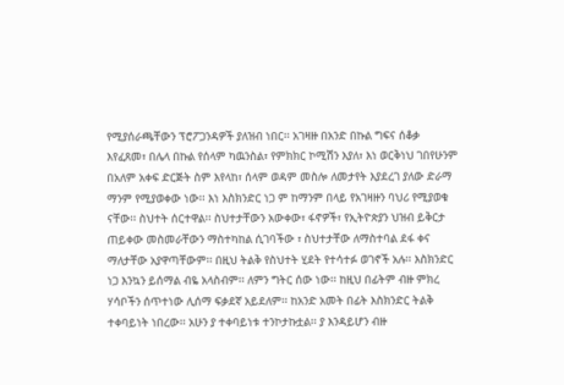የሚያሰራጫቸውን ፕሮፖጋንዳዎች ያለዝብ ነበር፡፡ አገዛዙ በአንድ በኩል ግፍና ሰቆቃ እየፈጸመ፣ በሌላ በኩል የሰላም ካዉንስል፣ የምክክር ኮሚሽን እያለ፣ እነ ወርቅነህ ገበየሁንም በአለም አቀፍ ድርጅት ስም እየላከ፣ ሰላም ወዳም መስሎ ለመታየት እያደረገ ያለው ድራማ ማንም የሚያወቀው ነው፡፡ እነ እስክንድር ነጋ ም ከማንም በላይ የአገዛዙን ባህሪ የሚያወቁ ናቸው፡፡ ስህተት ሰርተዋል፡፡ ስህተታቸውን አውቀው፣ ፋኖዎች፣ የኢትዮጵያን ህዝብ ይቅርታ ጠይቀው መስመራቸውን ማስተካከል ሲገባችው ፣ ስህተታቸው ለማስተባል ደፋ ቀና ማለታቸው አያዋጣቸውም፡፡ በዚህ ትልቅ የስህተት ሂደት የተሳተፉ ወገኖች አሉ፡፡ እስክንድር ነጋ እንኳን ይሰማል ብዬ አላስብም፡፡ ለምን ግትር ሰው ነው፡፡ ከዚህ በፊትም ብዙ ምክረ ሃሳቦችን ሰጥተነው ሊሰማ ፍቃደኛ አይደለም፡፡ ከአንድ አመት በፊት እስክንድር ትልቅ ተቀባይነት ነበረው፡፡ አሁን ያ ተቀባይነቱ ተንኮታኩቷል፡፡ ያ እንዳይሆን ብዙ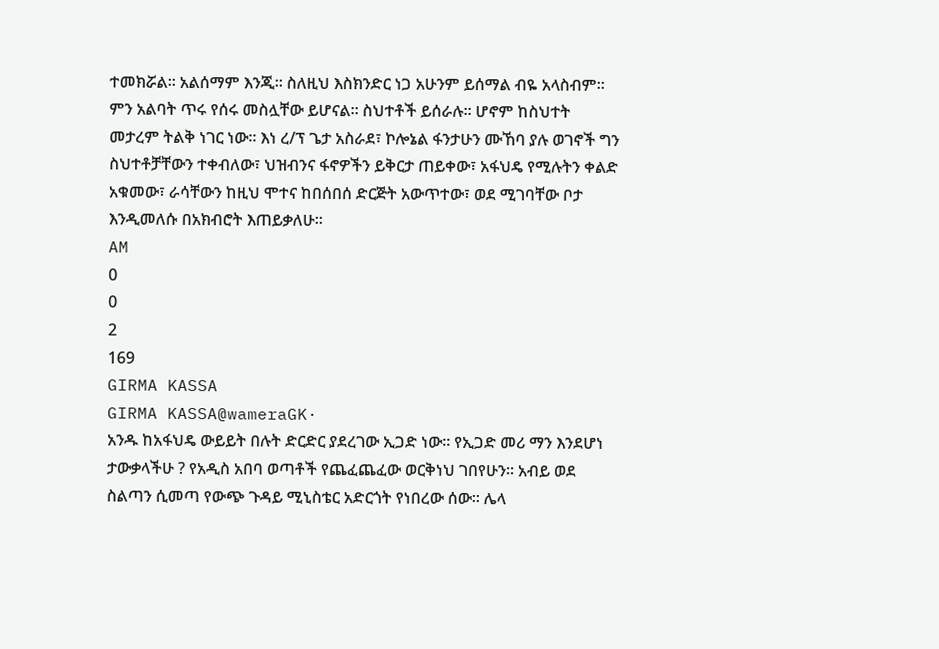ተመክሯል፡፡ አልሰማም እንጂ፡፡ ስለዚህ እስክንድር ነጋ አሁንም ይሰማል ብዬ አላስብም፡፡ ምን አልባት ጥሩ የሰሩ መስሏቸው ይሆናል፡፡ ስህተቶች ይሰራሉ፡፡ ሆኖም ከስህተት መታረም ትልቅ ነገር ነው፡፡ እነ ረ/ፕ ጌታ አስራደ፣ ኮሎኔል ፋንታሁን ሙኸባ ያሉ ወገኖች ግን ስህተቶቻቸውን ተቀብለው፣ ህዝብንና ፋኖዎችን ይቅርታ ጠይቀው፣ አፋህዴ የሚሉትን ቀልድ አቁመው፣ ራሳቸውን ከዚህ ሞተና ከበሰበሰ ድርጅት አውጥተው፣ ወደ ሚገባቸው ቦታ እንዲመለሱ በአክብሮት እጠይቃለሁ፡፡
AM
0
0
2
169
GIRMA KASSA
GIRMA KASSA@wameraGK·
አንዱ ከአፋህዴ ውይይት በሉት ድርድር ያደረገው ኢጋድ ነው፡፡ የኢጋድ መሪ ማን እንደሆነ ታውቃላችሁ ? የአዲስ አበባ ወጣቶች የጨፈጨፈው ወርቅነህ ገበየሁን፡፡ አብይ ወደ ስልጣን ሲመጣ የውጭ ጉዳይ ሚኒስቴር አድርጎት የነበረው ሰው፡፡ ሌላ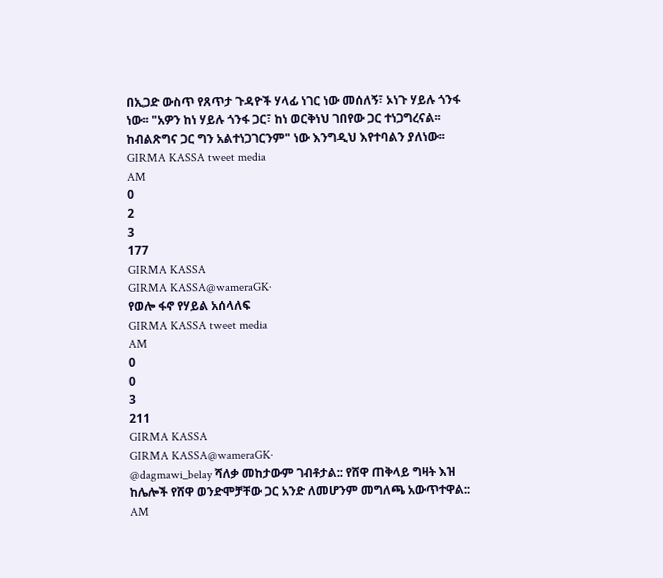በኢጋድ ውስጥ የጸጥታ ጉዳዮች ሃላፊ ነገር ነው መሰለኝ፣ ኦነጉ ሃይሉ ጎንፋ ነው፡፡ "አዎን ከነ ሃይሉ ጎንፋ ጋር፣ ከነ ወርቅነህ ገበየው ጋር ተነጋግረናል፡፡ ከብልጽግና ጋር ግን አልተነጋገርንም" ነው እንግዲህ እየተባልን ያለነው፡፡
GIRMA KASSA tweet media
AM
0
2
3
177
GIRMA KASSA
GIRMA KASSA@wameraGK·
የወሎ ፋኖ የሃይል አሰላለፍ
GIRMA KASSA tweet media
AM
0
0
3
211
GIRMA KASSA
GIRMA KASSA@wameraGK·
@dagmawi_belay ሻለቃ መከታውም ገብቶታል:: የሸዋ ጠቅላይ ግዛት እዝ ከሌሎች የሸዋ ወንድሞቻቸው ጋር አንድ ለመሆንም መግለጫ አውጥተዋል::
AM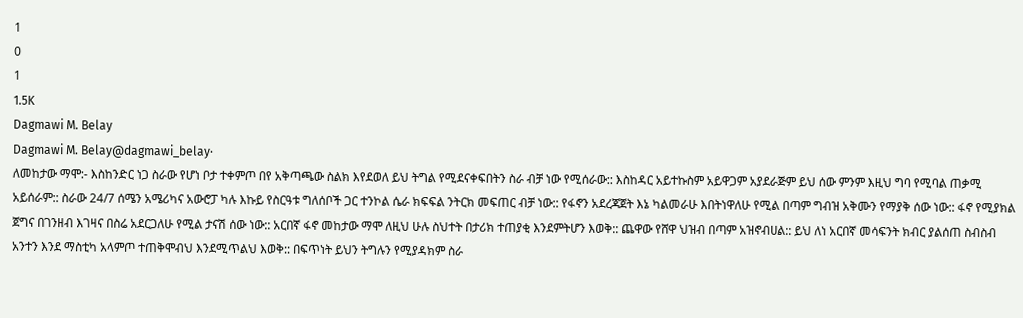1
0
1
1.5K
Dagmawi M. Belay
Dagmawi M. Belay@dagmawi_belay·
ለመከታው ማሞ:- እስከንድር ነጋ ስራው የሆነ ቦታ ተቀምጦ በየ አቅጣጫው ስልክ እየደወለ ይህ ትግል የሚደናቀፍበትን ስራ ብቻ ነው የሚሰራው:: እስከዳር አይተኩስም አይዋጋም አያደራጅም ይህ ሰው ምንም እዚህ ግባ የሚባል ጠቃሚ አይሰራም:: ስራው 24/7 ሰሜን አሜሪካና አውሮፓ ካሉ እኩይ የስርዓቱ ግለሰቦች ጋር ተንኮል ሴራ ክፍፍል ንትርክ መፍጠር ብቻ ነው:: የፋኖን አደረጃጀት እኔ ካልመራሁ እበትነዋለሁ የሚል በጣም ግብዝ አቅሙን የማያቅ ሰው ነው:: ፋኖ የሚያክል ጀግና በገንዘብ እገዛና በስሬ አደርጋለሁ የሚል ታናሽ ሰው ነው:: አርበኛ ፋኖ መከታው ማሞ ለዚህ ሁሉ ስህተት በታሪክ ተጠያቂ እንደምትሆን እወቅ:: ጨዋው የሸዋ ህዝብ በጣም አዝኖብሀል:: ይህ ለነ አርበኛ መሳፍንት ክብር ያልሰጠ ስብስብ አንተን እንደ ማስቲካ አላምጦ ተጠቅሞብህ እንደሚጥልህ እወቅ:: በፍጥነት ይህን ትግሉን የሚያዳክም ስራ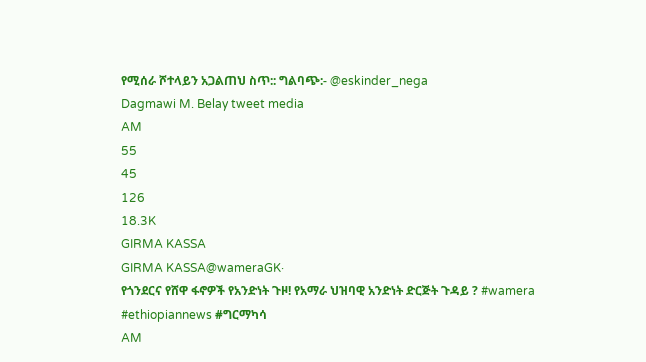የሚሰራ ሾተላይን አጋልጠህ ስጥ:: ግልባጭ:- @eskinder_nega
Dagmawi M. Belay tweet media
AM
55
45
126
18.3K
GIRMA KASSA
GIRMA KASSA@wameraGK·
የጎንደርና የሸዋ ፋኖዎች የአንድነት ጉዞ! የአማራ ህዝባዊ አንድነት ድርጅት ጉዳይ ? #wamera #ethiopiannews #ግርማካሳ
AM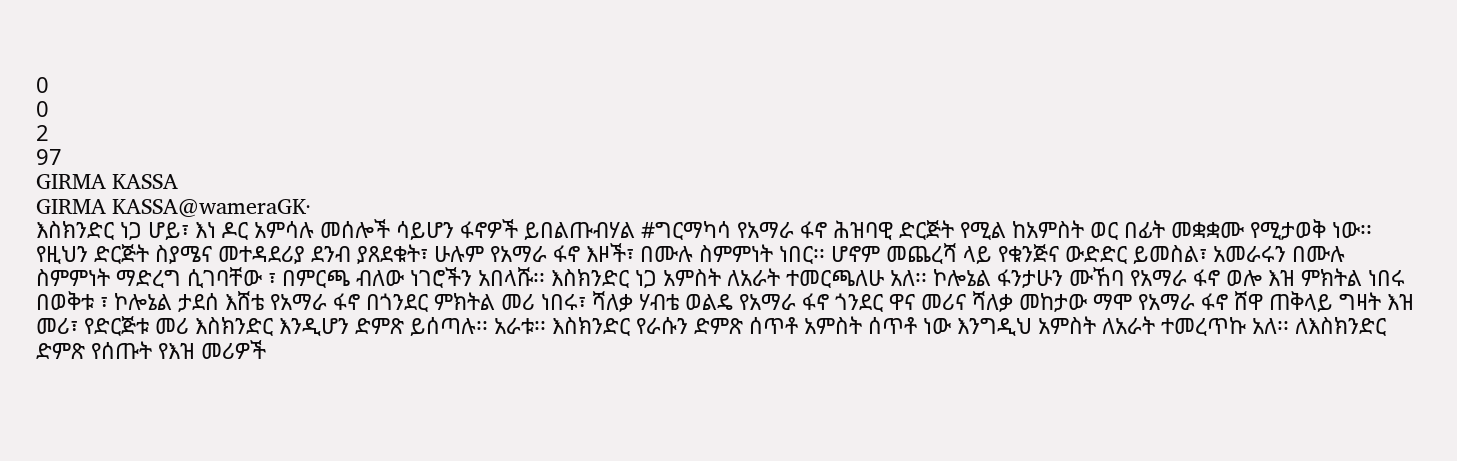0
0
2
97
GIRMA KASSA
GIRMA KASSA@wameraGK·
እስክንድር ነጋ ሆይ፣ እነ ዶር አምሳሉ መሰሎች ሳይሆን ፋኖዎች ይበልጡብሃል #ግርማካሳ የአማራ ፋኖ ሕዝባዊ ድርጅት የሚል ከአምስት ወር በፊት መቋቋሙ የሚታወቅ ነው፡፡ የዚህን ድርጅት ስያሜና መተዳደሪያ ደንብ ያጸደቁት፣ ሁሉም የአማራ ፋኖ እዞች፣ በሙሉ ስምምነት ነበር፡፡ ሆኖም መጨረሻ ላይ የቁንጅና ውድድር ይመስል፣ አመራሩን በሙሉ ስምምነት ማድረግ ሲገባቸው ፣ በምርጫ ብለው ነገሮችን አበላሹ፡፡ እስክንድር ነጋ አምስት ለአራት ተመርጫለሁ አለ፡፡ ኮሎኔል ፋንታሁን ሙኸባ የአማራ ፋኖ ወሎ እዝ ምክትል ነበሩ በወቅቱ ፣ ኮሎኔል ታደሰ እሸቴ የአማራ ፋኖ በጎንደር ምክትል መሪ ነበሩ፣ ሻለቃ ሃብቴ ወልዴ የአማራ ፋኖ ጎንደር ዋና መሪና ሻለቃ መከታው ማሞ የአማራ ፋኖ ሸዋ ጠቅላይ ግዛት እዝ መሪ፣ የድርጅቱ መሪ እስክንድር እንዲሆን ድምጽ ይሰጣሉ፡፡ አራቱ፡፡ እስክንድር የራሱን ድምጽ ሰጥቶ አምስት ሰጥቶ ነው እንግዲህ አምስት ለአራት ተመረጥኩ አለ፡፡ ለእስክንድር ድምጽ የሰጡት የእዝ መሪዎች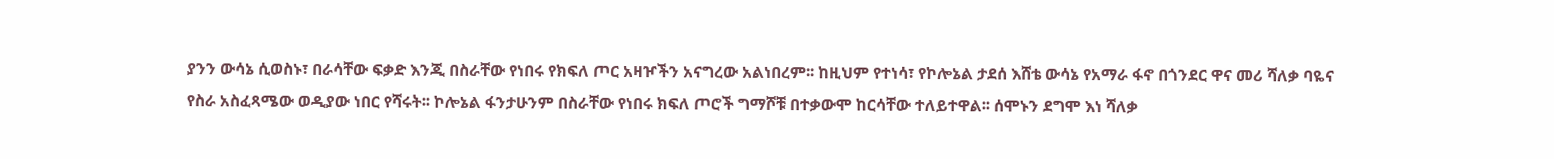ያንን ውሳኔ ሲወስኑ፣ በራሳቸው ፍቃድ እንጂ በስራቸው የነበሩ የክፍለ ጦር አዛዦችን አናግረው አልነበረም፡፡ ከዚህም የተነሳ፣ የኮሎኔል ታደሰ እሸቴ ውሳኔ የአማራ ፋኖ በጎንደር ዋና መሪ ሻለቃ ባዬና የስራ አስፈጻሜው ወዲያው ነበር የሻሩት፡፡ ኮሎኔል ፋንታሁንም በስራቸው የነበሩ ክፍለ ጦሮች ግማሾቹ በተቃውሞ ከርሳቸው ተለይተዋል፡፡ ሰሞኑን ደግሞ እነ ሻለቃ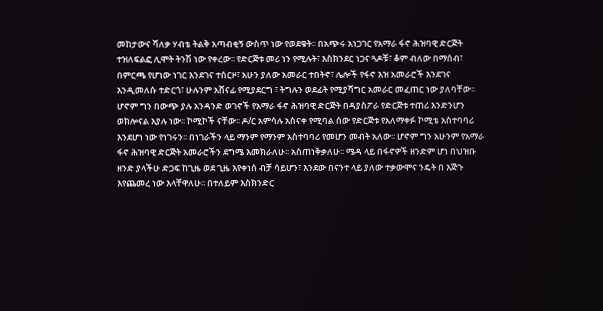መከታውና ሻለቃ ሃብቴ ትልቅ አጣብቂኝ ውስጥ ነው የወደቁት፡፡ በአጭሩ አነጋገር የአማራ ፋኖ ሕዝባዊ ድርጅት ተዝለፍልፎ ሊሞት ትንሽ ነው የቀረው፡፡ የድርጅቱ መሪ ነን የሚሉት፣ እስክንደር ነጋና ጓዶቹ፣ ቆም ብለው በማሰብ፣ በምርጫ የሆነው ነገር እንደገና ተሰርዞ፣ አሁን ያለው አመራር ተበትኖ፣ ሌሎች የፋኖ እዝ አመራሮች እንደገና እንዲመለሱ ተድርጎ፣ ሁሉንም አሸናፊ የሚያደርግ ፣ ትግሉን ወደፊት የሚያሻግር አመራር መፈጠር ነው ያለባቸው፡፡ ሆኖም ግን በውጭ ያሉ አንዳንድ ወገኖች የአማራ ፋኖ ሕዝባዊ ድርጅት በዳያስፖራ የድርጅቱ ተጠሪ እንድንሆን ወክሎናል እያሉ ነው፡፡ ኮሚኮች ናቸው፡፡ ዶ/ር አምሳሉ አስናቀ የሚባል ሰው የድርጅቱ የአለማቀፉ ኮሚቴ አስተባባሪ እንደሆነ ነው የነገሩን፡፡ በነገራችን ላይ ማንም የማንም አስተባባሪ የመሆን መብት አለው፡፡ ሆኖም ግን አሁንም የአማራ ፋኖ ሕዝባዊ ድርጅት አመራሮችን ደግሜ እመክራለሁ፡፡ አስጠነቅቃለሁ፡፡ ሜዳ ላይ በፋኖዎች ዘንድም ሆነ በህዝቡ ዘንድ ያላችሁ ድጋፍ ከጊዜ ወደ ጊዜ እየቀነሰ ብቻ ሳይሆን፣ እንደው በናንተ ላይ ያለው ተቃውሞና ንዴት በ እጅጉ እየጨመረ ነው እላቸዋለሁ፡፡ በተለይም እስክንድር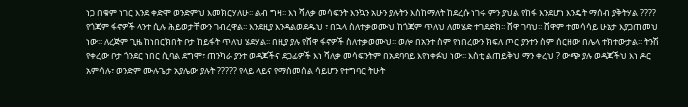ነጋ በቁም ነገር እንደ ቀድሞ ወንድምህ እመክርሃለሁ፡፡ ልብ ግዛ፡፡ እነ ሻለቃ መሳፍንት እንኳን አሁን ያሉትን እስከማለት ከደረሱ ነገሩ ምን ያህል የከፋ እንደሆነ እንዴት ማሰብ ያቅትሃል ???? የጎጃም ፋኖዎች ላንተ ሲሉ ሕይወታቸውን ገብረዋል፡፡ እንደዚያ እንዳልወደዱህ ፣ በኋላ ስለተቃወሙህ ከጎጃም ጥለህ ለመሄድ ተገደድክ፡፡ ሸዋ ገባህ፡፡ ሸዋም ተመሳሳይ ሁኔታ እያጋጠመህ ነው፡፡ ለረጅም ጊዜ ከነበርክበት ቦታ ከይፋት ጥለህ ሄደሃል፡፡ በዚያ ያሉ የሸዋ ፋኖዎች ስለተቃወሙህ፡፡ ወሎ በአንተ ስም የነበረውን ክፍለ ጦር ያንተን ስም ሰርዘው በሌላ ተክተውታል፡፡ ትንሽ የቀረው ቦታ ጎንደር ነበር ሲባል ደግሞ፣ ጠንካራ ያንተ ወዳጆችና ደጋፊዎች እነ ሻለቃ መሳፍንትም በአደባባይ እየነቀፉህ ነው፡፡ እስቲ ልጠይቅህ ማን ቀረህ ? ውጭ ያሉ ወዳጆችህ እነ ዶር አምሳሉ፣ ወንድም ሙሉጌታ አያሌው ያሉት ????? የላይ ላይና የማስመሰል ሳይሆን የተግባር ትሁት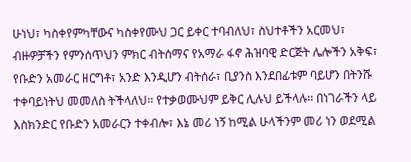ሁነህ፣ ካስቀየምካቸውና ካስቀየሙህ ጋር ይቀር ተባብለህ፣ ስህተቶችን አርመህ፣ ብዙዎቻችን የምንሰጥህን ምክር ብትሰማና የአማራ ፋኖ ሕዝባዊ ድርጅት ሌሎችን አቅፍ፣ የቡድን አመራር ዘርግቶ፣ አንድ እንዲሆን ብትሰራ፣ ቢያንስ እንደበፊቱም ባይሆን በትንሹ ተቀባይነትህ መመለስ ትችላለህ፡፡ የተቃወሙህም ይቅር ሊሉህ ይችላሉ፡፡ በነገራችን ላይ እስክንድር የቡድን አመራርን ተቀብሎ፣ እኔ መሪ ነኝ ከሚል ሁላችንም መሪ ነን ወደሚል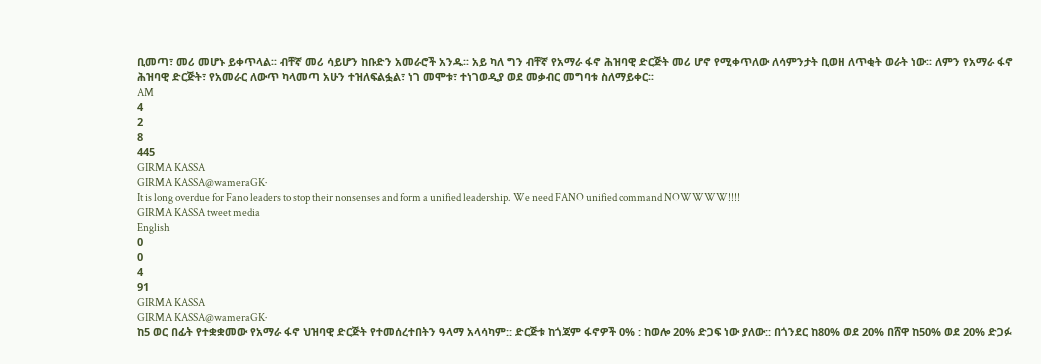ቢመጣ፣ መሪ መሆኑ ይቀጥላል፡፡ ብቸኛ መሪ ሳይሆን ከቡድን አመራሮች አንዱ፡፡ አይ ካለ ግን ብቸኛ የአማራ ፋኖ ሕዝባዊ ድርጅት መሪ ሆኖ የሚቀጥለው ለሳምንታት ቢወዘ ለጥቂት ወራት ነው፡፡ ለምን የአማራ ፋኖ ሕዝባዊ ድርጅት፣ የአመራር ለውጥ ካላመጣ አሁን ተዝለፍልፏል፣ ነገ መሞቱ፣ ተነገወዲያ ወደ መቃብር መግባቱ ስለማይቀር፡፡
AM
4
2
8
445
GIRMA KASSA
GIRMA KASSA@wameraGK·
It is long overdue for Fano leaders to stop their nonsenses and form a unified leadership. We need FANO unified command NOWWWW!!!!
GIRMA KASSA tweet media
English
0
0
4
91
GIRMA KASSA
GIRMA KASSA@wameraGK·
ከ5 ወር በፊት የተቋቋመው የአማራ ፋኖ ህዝባዊ ድርጅት የተመሰረተበትን ዓላማ አላሳካም:: ድርጅቱ ከጎጃም ፋኖዎች 0% : ከወሎ 20% ድጋፍ ነው ያለው:: በጎንደር ከ80% ወደ 20% በሸዋ ከ50% ወደ 20% ድጋፉ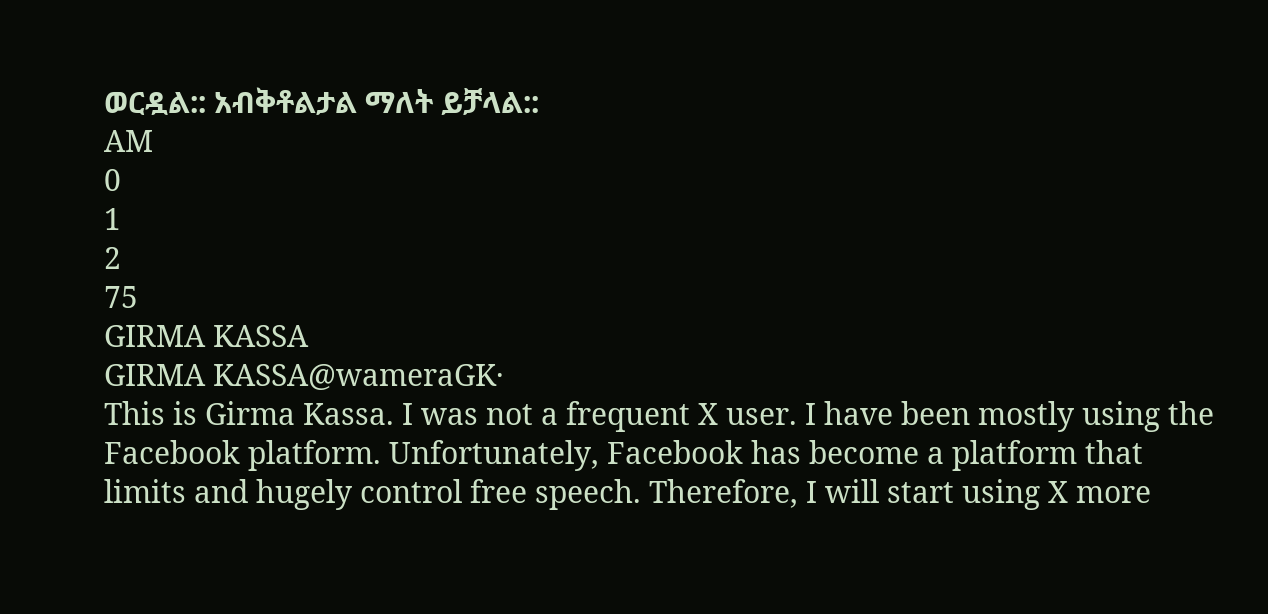ወርዷል:: አብቅቶልታል ማለት ይቻላል::
AM
0
1
2
75
GIRMA KASSA
GIRMA KASSA@wameraGK·
This is Girma Kassa. I was not a frequent X user. I have been mostly using the Facebook platform. Unfortunately, Facebook has become a platform that limits and hugely control free speech. Therefore, I will start using X more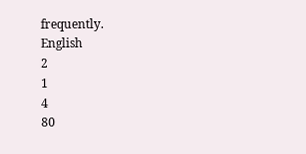frequently.
English
2
1
4
80